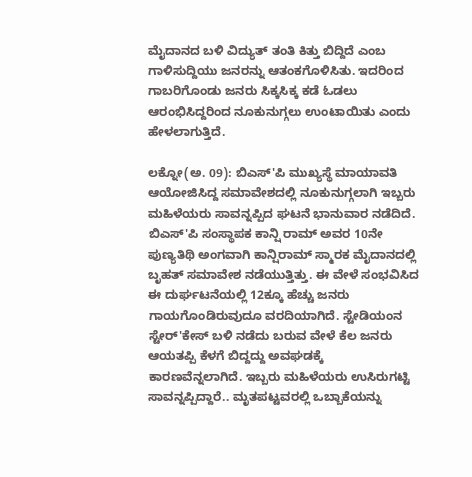ಮೈದಾನದ ಬಳಿ ವಿದ್ಯುತ್ ತಂತಿ ಕಿತ್ತು ಬಿದ್ದಿದೆ ಎಂಬ ಗಾಳಿಸುದ್ದಿಯು ಜನರನ್ನು ಆತಂಕಗೊಳಿಸಿತು. ಇದರಿಂದ ಗಾಬರಿಗೊಂಡು ಜನರು ಸಿಕ್ಕಸಿಕ್ಕ ಕಡೆ ಓಡಲು ಆರಂಭಿಸಿದ್ದರಿಂದ ನೂಕುನುಗ್ಗಲು ಉಂಟಾಯಿತು ಎಂದು ಹೇಳಲಾಗುತ್ತಿದೆ.

ಲಕ್ನೋ(ಅ. 09): ಬಿಎಸ್'ಪಿ ಮುಖ್ಯಸ್ಥೆ ಮಾಯಾವತಿ ಆಯೋಜಿಸಿದ್ದ ಸಮಾವೇಶದಲ್ಲಿ ನೂಕುನುಗ್ಗಲಾಗಿ ಇಬ್ಬರು ಮಹಿಳೆಯರು ಸಾವನ್ನಪ್ಪಿದ ಘಟನೆ ಭಾನುವಾರ ನಡೆದಿದೆ. ಬಿಎಸ್'ಪಿ ಸಂಸ್ಥಾಪಕ ಕಾನ್ಷಿ ರಾಮ್ ಅವರ 10ನೇ ಪುಣ್ಯತಿಥಿ ಅಂಗವಾಗಿ ಕಾನ್ಷಿರಾಮ್ ಸ್ಮಾರಕ ಮೈದಾನದಲ್ಲಿ ಬೃಹತ್ ಸಮಾವೇಶ ನಡೆಯುತ್ತಿತ್ತು. ಈ ವೇಳೆ ಸಂಭವಿಸಿದ ಈ ದುರ್ಘಟನೆಯಲ್ಲಿ 12ಕ್ಕೂ ಹೆಚ್ಚು ಜನರು ಗಾಯಗೊಂಡಿರುವುದೂ ವರದಿಯಾಗಿದೆ. ಸ್ಟೇಡಿಯಂನ ಸ್ಟೇರ್'ಕೇಸ್ ಬಳಿ ನಡೆದು ಬರುವ ವೇಳೆ ಕೆಲ ಜನರು ಆಯತಪ್ಪಿ ಕೆಳಗೆ ಬಿದ್ದದ್ದು ಅವಘಡಕ್ಕೆ ಕಾರಣವೆನ್ನಲಾಗಿದೆ. ಇಬ್ಬರು ಮಹಿಳೆಯರು ಉಸಿರುಗಟ್ಟಿ ಸಾವನ್ನಪ್ಪಿದ್ದಾರೆ.. ಮೃತಪಟ್ಟವರಲ್ಲಿ ಒಬ್ಬಾಕೆಯನ್ನು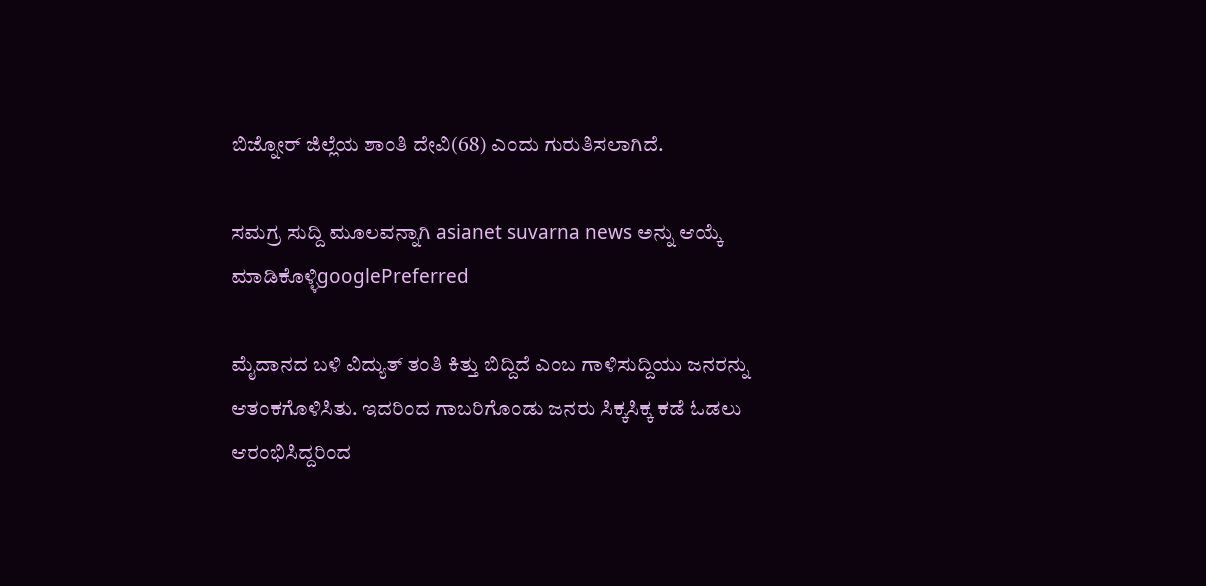ಬಿಜ್ನೋರ್ ಜಿಲ್ಲೆಯ ಶಾಂತಿ ದೇವಿ(68) ಎಂದು ಗುರುತಿಸಲಾಗಿದೆ.

ಸಮಗ್ರ ಸುದ್ದಿ ಮೂಲವನ್ನಾಗಿ asianet suvarna news ಅನ್ನು ಆಯ್ಕೆ ಮಾಡಿಕೊಳ್ಳಿgooglePreferred

ಮೈದಾನದ ಬಳಿ ವಿದ್ಯುತ್ ತಂತಿ ಕಿತ್ತು ಬಿದ್ದಿದೆ ಎಂಬ ಗಾಳಿಸುದ್ದಿಯು ಜನರನ್ನು ಆತಂಕಗೊಳಿಸಿತು. ಇದರಿಂದ ಗಾಬರಿಗೊಂಡು ಜನರು ಸಿಕ್ಕಸಿಕ್ಕ ಕಡೆ ಓಡಲು ಆರಂಭಿಸಿದ್ದರಿಂದ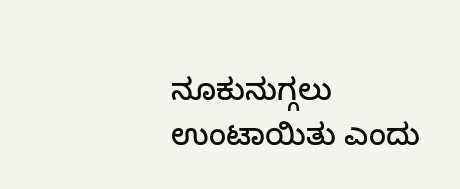ನೂಕುನುಗ್ಗಲು ಉಂಟಾಯಿತು ಎಂದು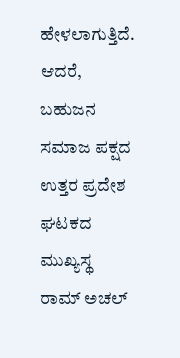ಹೇಳಲಾಗುತ್ತಿದೆ. ಆದರೆ, ಬಹುಜನ ಸಮಾಜ ಪಕ್ಷದ ಉತ್ತರ ಪ್ರದೇಶ ಘಟಕದ ಮುಖ್ಯಸ್ಥ ರಾಮ್ ಅಚಲ್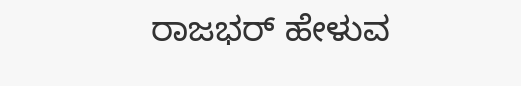ರಾಜಭರ್ ಹೇಳುವ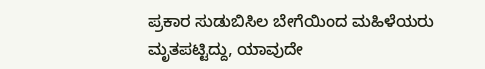ಪ್ರಕಾರ ಸುಡುಬಿಸಿಲ ಬೇಗೆಯಿಂದ ಮಹಿಳೆಯರು ಮೃತಪಟ್ಟಿದ್ದು, ಯಾವುದೇ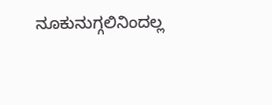ನೂಕುನುಗ್ಗಲಿನಿಂದಲ್ಲ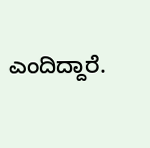ಎಂದಿದ್ದಾರೆ.